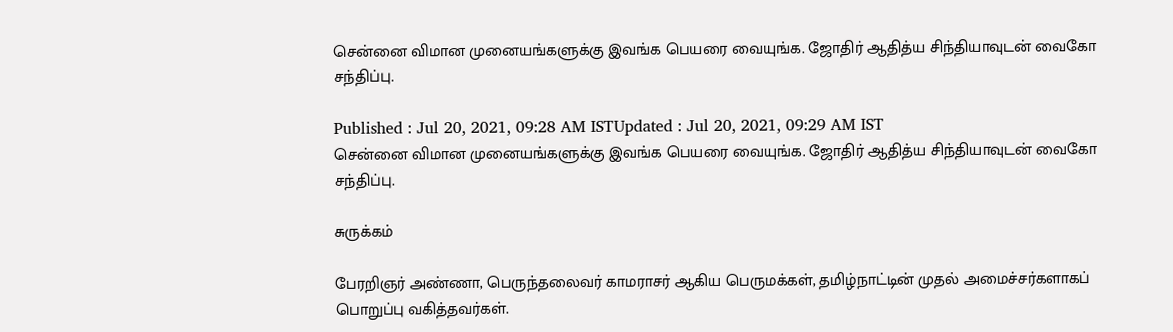சென்னை விமான முனையங்களுக்கு இவங்க பெயரை வையுங்க. ஜோதிர் ஆதித்ய சிந்தியாவுடன் வைகோ சந்திப்பு.

Published : Jul 20, 2021, 09:28 AM ISTUpdated : Jul 20, 2021, 09:29 AM IST
சென்னை விமான முனையங்களுக்கு இவங்க பெயரை வையுங்க. ஜோதிர் ஆதித்ய சிந்தியாவுடன் வைகோ சந்திப்பு.

சுருக்கம்

பேரறிஞர் அண்ணா, பெருந்தலைவர் காமராசர் ஆகிய பெருமக்கள், தமிழ்நாட்டின் முதல் அமைச்சர்களாகப் பொறுப்பு வகித்தவர்கள்.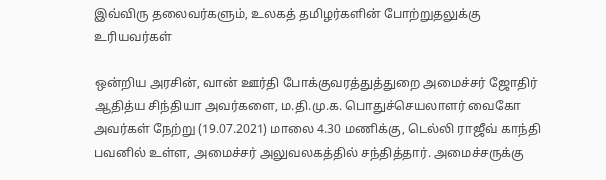இவ்விரு தலைவர்களும், உலகத் தமிழர்களின் போற்றுதலுக்கு உரியவர்கள்

ஒன்றிய அரசின், வான் ஊர்தி போக்குவரத்துத்துறை அமைச்சர் ஜோதிர் ஆதித்ய சிந்தியா அவர்களை, ம.தி.மு.க. பொதுச்செயலாளர் வைகோ அவர்கள் நேற்று (19.07.2021) மாலை 4.30 மணிக்கு, டெல்லி ராஜீவ் காந்தி பவனில் உள்ள, அமைச்சர் அலுவலகத்தில் சந்தித்தார். அமைச்சருக்கு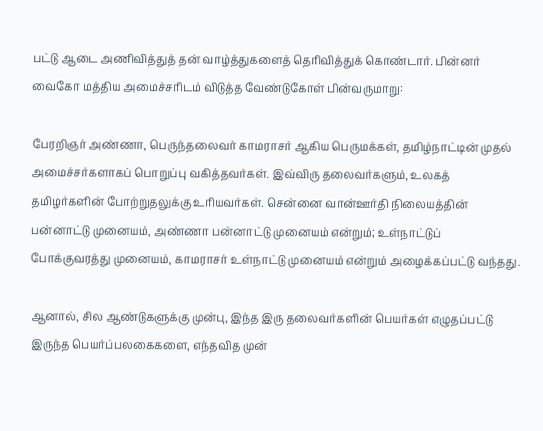பட்டு ஆடை அணிவித்துத் தன் வாழ்த்துகளைத் தெரிவித்துக் கொண்டார். பின்னர் வைகோ மத்திய அமைச்சரிடம் விடுத்த வேண்டுகோள் பின்வருமாறு:

பேரறிஞர் அண்ணா, பெருந்தலைவர் காமராசர் ஆகிய பெருமக்கள், தமிழ்நாட்டின் முதல் அமைச்சர்களாகப் பொறுப்பு வகித்தவர்கள். இவ்விரு தலைவர்களும், உலகத் தமிழர்களின் போற்றுதலுக்கு உரியவர்கள். சென்னை வான்ஊர்தி நிலையத்தின் பன்னாட்டு முனையம், அண்ணா பன்னாட்டு முனையம் என்றும்; உள்நாட்டுப் போக்குவரத்து முனையம், காமராசர் உள்நாட்டு முனையம் என்றும் அழைக்கப்பட்டு வந்தது.

ஆனால், சில ஆண்டுகளுக்கு முன்பு, இந்த இரு தலைவர்களின் பெயர்கள் எழுதப்பட்டு இருந்த பெயர்ப்பலகைகளை, எந்தவித முன்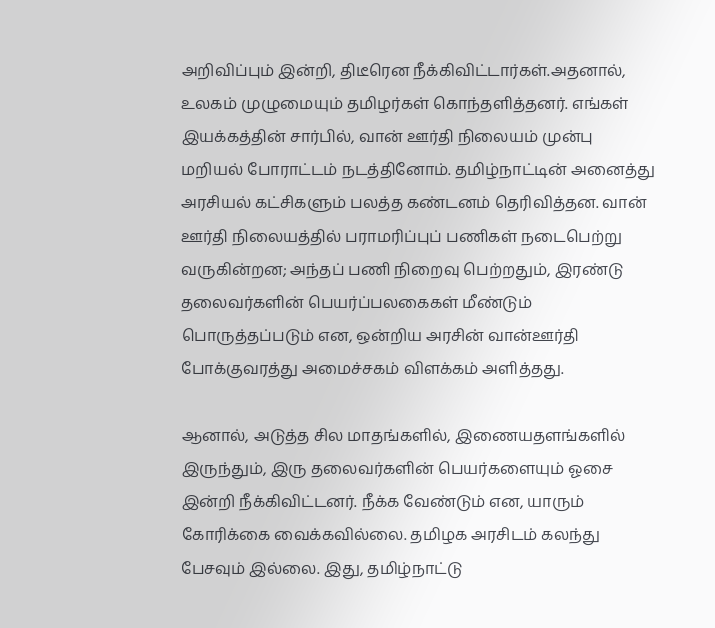அறிவிப்பும் இன்றி, திடீரென நீக்கிவிட்டார்கள்.அதனால், உலகம் முழுமையும் தமிழர்கள் கொந்தளித்தனர். எங்கள் இயக்கத்தின் சார்பில், வான் ஊர்தி நிலையம் முன்பு மறியல் போராட்டம் நடத்தினோம். தமிழ்நாட்டின் அனைத்து அரசியல் கட்சிகளும் பலத்த கண்டனம் தெரிவித்தன. வான் ஊர்தி நிலையத்தில் பராமரிப்புப் பணிகள் நடைபெற்று வருகின்றன; அந்தப் பணி நிறைவு பெற்றதும், இரண்டு தலைவர்களின் பெயர்ப்பலகைகள் மீண்டும் பொருத்தப்படும் என, ஒன்றிய அரசின் வான்ஊர்தி போக்குவரத்து அமைச்சகம் விளக்கம் அளித்தது.

ஆனால், அடுத்த சில மாதங்களில், இணையதளங்களில் இருந்தும், இரு தலைவர்களின் பெயர்களையும் ஓசை இன்றி நீக்கிவிட்டனர். நீக்க வேண்டும் என, யாரும் கோரிக்கை வைக்கவில்லை. தமிழக அரசிடம் கலந்து பேசவும் இல்லை. இது, தமிழ்நாட்டு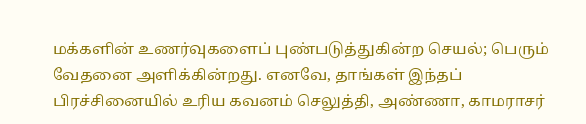மக்களின் உணர்வுகளைப் புண்படுத்துகின்ற செயல்; பெரும் வேதனை அளிக்கின்றது. எனவே, தாங்கள் இந்தப் பிரச்சினையில் உரிய கவனம் செலுத்தி, அண்ணா, காமராசர்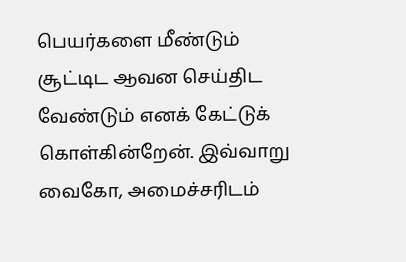பெயர்களை மீண்டும் சூட்டிட ஆவன செய்திட வேண்டும் எனக் கேட்டுக் கொள்கின்றேன். இவ்வாறு வைகோ, அமைச்சரிடம்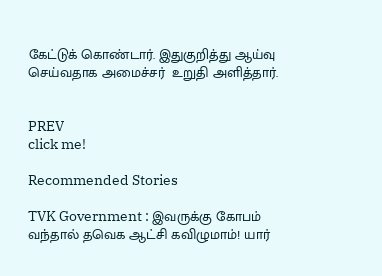கேட்டுக் கொண்டார். இதுகுறித்து ஆய்வு செய்வதாக அமைச்சர்  உறுதி அளித்தார்.


PREV
click me!

Recommended Stories

TVK Government : இவருக்கு கோபம் வந்தால் தவெக ஆட்சி கவிழுமாம்! யார்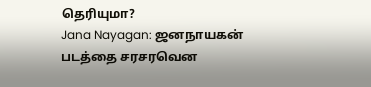தெரியுமா?
Jana Nayagan: ஜனநாயகன் படத்தை சரசரவென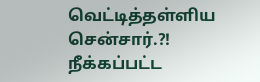வெட்டித்தள்ளிய சென்சார்.?! நீக்கப்பட்ட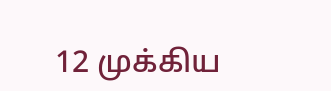12 முக்கிய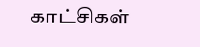காட்சிகள்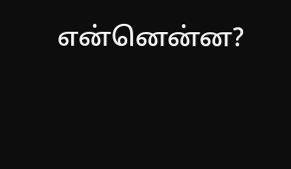என்னென்ன?